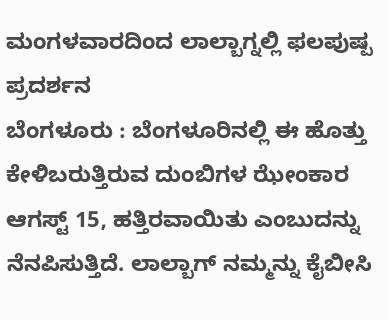ಮಂಗಳವಾರದಿಂದ ಲಾಲ್ಬಾಗ್ನಲ್ಲಿ ಫಲಪುಷ್ಪ ಪ್ರದರ್ಶನ
ಬೆಂಗಳೂರು : ಬೆಂಗಳೂರಿನಲ್ಲಿ ಈ ಹೊತ್ತು ಕೇಳಿಬರುತ್ತಿರುವ ದುಂಬಿಗಳ ಝೇಂಕಾರ ಆಗಸ್ಟ್ 15, ಹತ್ತಿರವಾಯಿತು ಎಂಬುದನ್ನು ನೆನಪಿಸುತ್ತಿದೆ. ಲಾಲ್ಬಾಗ್ ನಮ್ಮನ್ನು ಕೈಬೀಸಿ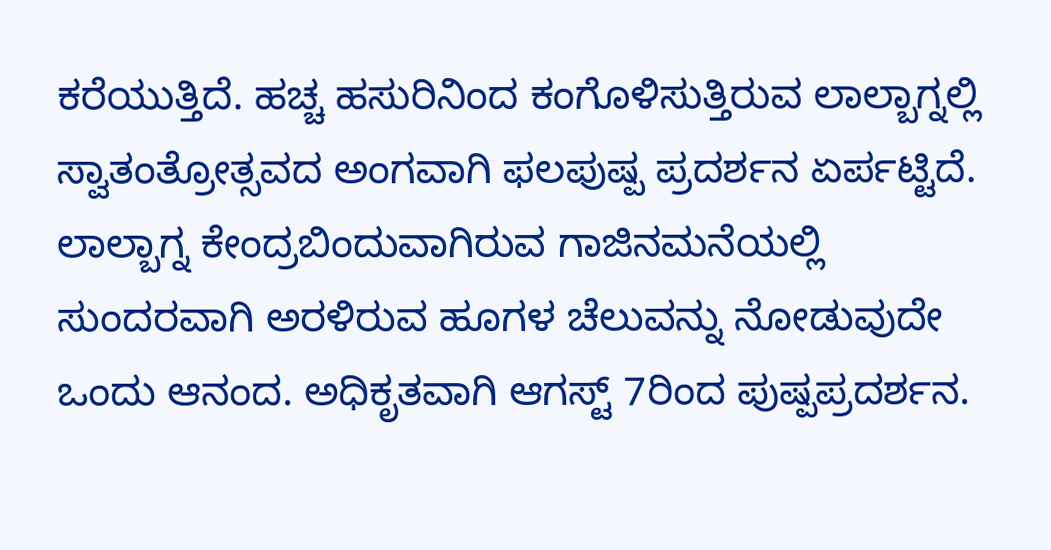ಕರೆಯುತ್ತಿದೆ. ಹಚ್ಚ ಹಸುರಿನಿಂದ ಕಂಗೊಳಿಸುತ್ತಿರುವ ಲಾಲ್ಬಾಗ್ನಲ್ಲಿ ಸ್ವಾತಂತ್ರೋತ್ಸವದ ಅಂಗವಾಗಿ ಫಲಪುಷ್ಪ ಪ್ರದರ್ಶನ ಏರ್ಪಟ್ಟಿದೆ.
ಲಾಲ್ಬಾಗ್ನ ಕೇಂದ್ರಬಿಂದುವಾಗಿರುವ ಗಾಜಿನಮನೆಯಲ್ಲಿ ಸುಂದರವಾಗಿ ಅರಳಿರುವ ಹೂಗಳ ಚೆಲುವನ್ನು ನೋಡುವುದೇ ಒಂದು ಆನಂದ. ಅಧಿಕೃತವಾಗಿ ಆಗಸ್ಟ್ 7ರಿಂದ ಪುಷ್ಪಪ್ರದರ್ಶನ.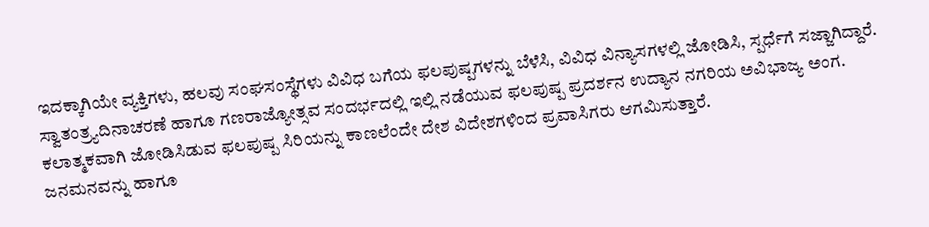ಇದಕ್ಕಾಗಿಯೇ ವ್ಯಕ್ತಿಗಳು, ಹಲವು ಸಂಘಸಂಸ್ಥೆಗಳು ವಿವಿಧ ಬಗೆಯ ಫಲಪುಷ್ಪಗಳನ್ನು ಬೆಳೆಸಿ, ವಿವಿಧ ವಿನ್ಯಾಸಗಳಲ್ಲಿ ಜೋಡಿಸಿ, ಸ್ಪರ್ಧೆಗೆ ಸಜ್ಜಾಗಿದ್ದಾರೆ.
ಸ್ವಾತಂತ್ರ್ಯದಿನಾಚರಣೆ ಹಾಗೂ ಗಣರಾಜ್ಯೋತ್ಸವ ಸಂದರ್ಭದಲ್ಲಿ ಇಲ್ಲಿ ನಡೆಯುವ ಫಲಪುಷ್ಪ ಪ್ರದರ್ಶನ ಉದ್ಯಾನ ನಗರಿಯ ಅವಿಭಾಜ್ಯ ಅಂಗ. ಕಲಾತ್ಮಕವಾಗಿ ಜೋಡಿಸಿಡುವ ಫಲಪುಷ್ಪ ಸಿರಿಯನ್ನು ಕಾಣಲೆಂದೇ ದೇಶ ವಿದೇಶಗಳಿಂದ ಪ್ರವಾಸಿಗರು ಆಗಮಿಸುತ್ತಾರೆ.
ಜನಮನವನ್ನು ಹಾಗೂ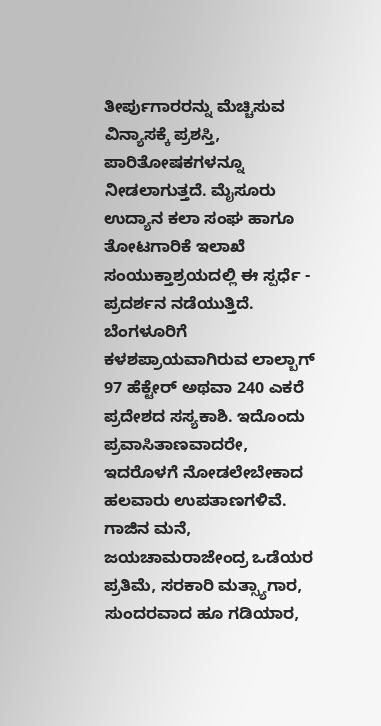ತೀರ್ಪುಗಾರರನ್ನು ಮೆಚ್ಚಿಸುವ ವಿನ್ಯಾಸಕ್ಕೆ ಪ್ರಶಸ್ತಿ, ಪಾರಿತೋಷಕಗಳನ್ನೂ ನೀಡಲಾಗುತ್ತದೆ. ಮೈಸೂರು ಉದ್ಯಾನ ಕಲಾ ಸಂಘ ಹಾಗೂ ತೋಟಗಾರಿಕೆ ಇಲಾಖೆ ಸಂಯುಕ್ತಾಶ್ರಯದಲ್ಲಿ ಈ ಸ್ಪರ್ಧೆ - ಪ್ರದರ್ಶನ ನಡೆಯುತ್ತಿದೆ.
ಬೆಂಗಳೂರಿಗೆ ಕಳಶಪ್ರಾಯವಾಗಿರುವ ಲಾಲ್ಬಾಗ್ 97 ಹೆಕ್ಟೇರ್ ಅಥವಾ 240 ಎಕರೆ ಪ್ರದೇಶದ ಸಸ್ಯಕಾಶಿ. ಇದೊಂದು ಪ್ರವಾಸಿತಾಣವಾದರೇ, ಇದರೊಳಗೆ ನೋಡಲೇಬೇಕಾದ ಹಲವಾರು ಉಪತಾಣಗಳಿವೆ. ಗಾಜಿನ ಮನೆ,
ಜಯಚಾಮರಾಜೇಂದ್ರ ಒಡೆಯರ ಪ್ರತಿಮೆ, ಸರಕಾರಿ ಮತ್ಸ್ಯಾಗಾರ, ಸುಂದರವಾದ ಹೂ ಗಡಿಯಾರ,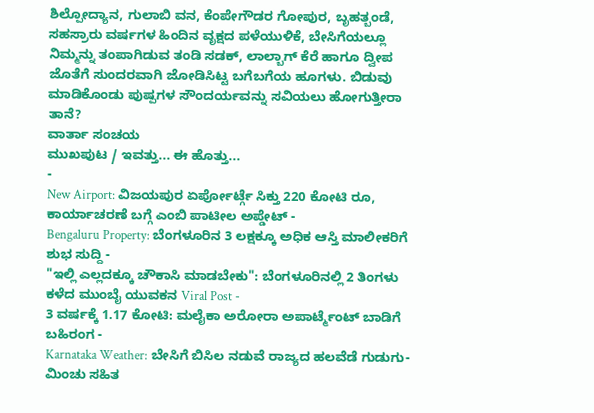ಶಿಲ್ಪೋದ್ಯಾನ, ಗುಲಾಬಿ ವನ, ಕೆಂಪೇಗೌಡರ ಗೋಪುರ, ಬೃಹತ್ಬಂಡೆ, ಸಹಸ್ರಾರು ವರ್ಷಗಳ ಹಿಂದಿನ ವೃಕ್ಷದ ಪಳೆಯುಳಿಕೆ, ಬೇಸಿಗೆಯಲ್ಲೂ ನಿಮ್ಮನ್ನು ತಂಪಾಗಿಡುವ ತಂಡಿ ಸಡಕ್, ಲಾಲ್ಬಾಗ್ ಕೆರೆ ಹಾಗೂ ದ್ವೀಪ ಜೊತೆಗೆ ಸುಂದರವಾಗಿ ಜೋಡಿಸಿಟ್ಟ ಬಗೆಬಗೆಯ ಹೂಗಳು. ಬಿಡುವು ಮಾಡಿಕೊಂಡು ಪುಷ್ಪಗಳ ಸೌಂದರ್ಯವನ್ನು ಸವಿಯಲು ಹೋಗುತ್ತೀರಾ ತಾನೆ?
ವಾರ್ತಾ ಸಂಚಯ
ಮುಖಪುಟ / ಇವತ್ತು... ಈ ಹೊತ್ತು...
-
New Airport: ವಿಜಯಪುರ ಏರ್ಪೋರ್ಟ್ಗೆ ಸಿಕ್ತು 220 ಕೋಟಿ ರೂ, ಕಾರ್ಯಾಚರಣೆ ಬಗ್ಗೆ ಎಂಬಿ ಪಾಟೀಲ ಅಪ್ಡೇಟ್ -
Bengaluru Property: ಬೆಂಗಳೂರಿನ 3 ಲಕ್ಷಕ್ಕೂ ಅಧಿಕ ಆಸ್ತಿ ಮಾಲೀಕರಿಗೆ ಶುಭ ಸುದ್ದಿ -
"ಇಲ್ಲಿ ಎಲ್ಲದಕ್ಕೂ ಚೌಕಾಸಿ ಮಾಡಬೇಕು": ಬೆಂಗಳೂರಿನಲ್ಲಿ 2 ತಿಂಗಳು ಕಳೆದ ಮುಂಬೈ ಯುವಕನ Viral Post -
3 ವರ್ಷಕ್ಕೆ 1.17 ಕೋಟಿ: ಮಲೈಕಾ ಅರೋರಾ ಅಪಾರ್ಟ್ಮೆಂಟ್ ಬಾಡಿಗೆ ಬಹಿರಂಗ -
Karnataka Weather: ಬೇಸಿಗೆ ಬಿಸಿಲ ನಡುವೆ ರಾಜ್ಯದ ಹಲವೆಡೆ ಗುಡುಗು-ಮಿಂಚು ಸಹಿತ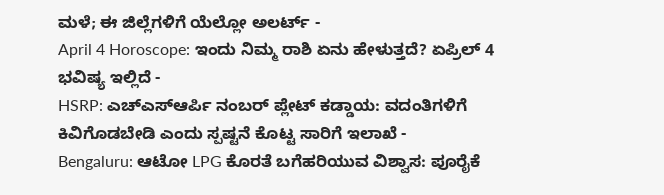ಮಳೆ; ಈ ಜಿಲ್ಲೆಗಳಿಗೆ ಯೆಲ್ಲೋ ಅಲರ್ಟ್ -
April 4 Horoscope: ಇಂದು ನಿಮ್ಮ ರಾಶಿ ಏನು ಹೇಳುತ್ತದೆ? ಏಪ್ರಿಲ್ 4 ಭವಿಷ್ಯ ಇಲ್ಲಿದೆ -
HSRP: ಎಚ್ಎಸ್ಆರ್ಪಿ ನಂಬರ್ ಪ್ಲೇಟ್ ಕಡ್ಡಾಯ: ವದಂತಿಗಳಿಗೆ ಕಿವಿಗೊಡಬೇಡಿ ಎಂದು ಸ್ಪಷ್ಟನೆ ಕೊಟ್ಟ ಸಾರಿಗೆ ಇಲಾಖೆ -
Bengaluru: ಆಟೋ LPG ಕೊರತೆ ಬಗೆಹರಿಯುವ ವಿಶ್ವಾಸ: ಪೂರೈಕೆ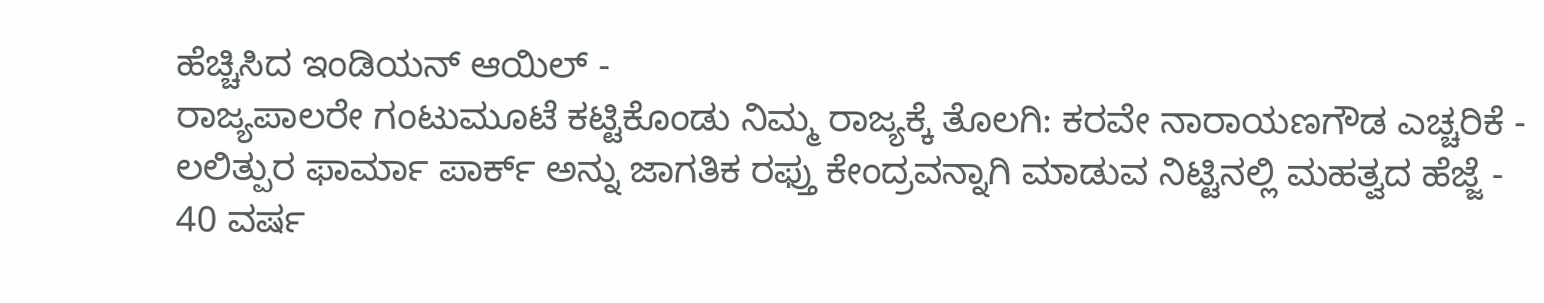ಹೆಚ್ಚಿಸಿದ ಇಂಡಿಯನ್ ಆಯಿಲ್ -
ರಾಜ್ಯಪಾಲರೇ ಗಂಟುಮೂಟೆ ಕಟ್ಟಿಕೊಂಡು ನಿಮ್ಮ ರಾಜ್ಯಕ್ಕೆ ತೊಲಗಿ: ಕರವೇ ನಾರಾಯಣಗೌಡ ಎಚ್ಚರಿಕೆ -
ಲಲಿತ್ಪುರ ಫಾರ್ಮಾ ಪಾರ್ಕ್ ಅನ್ನು ಜಾಗತಿಕ ರಫ್ತು ಕೇಂದ್ರವನ್ನಾಗಿ ಮಾಡುವ ನಿಟ್ಟಿನಲ್ಲಿ ಮಹತ್ವದ ಹೆಜ್ಜೆ -
40 ವರ್ಷ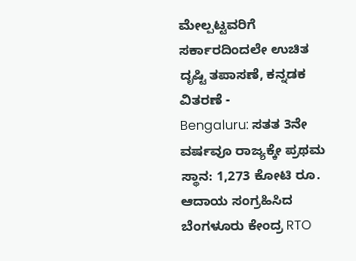ಮೇಲ್ಪಟ್ಟವರಿಗೆ ಸರ್ಕಾರದಿಂದಲೇ ಉಚಿತ ದೃಷ್ಟಿ ತಪಾಸಣೆ, ಕನ್ನಡಕ ವಿತರಣೆ -
Bengaluru: ಸತತ 3ನೇ ವರ್ಷವೂ ರಾಜ್ಯಕ್ಕೇ ಪ್ರಥಮ ಸ್ಥಾನ: 1,273 ಕೋಟಿ ರೂ. ಆದಾಯ ಸಂಗ್ರಹಿಸಿದ ಬೆಂಗಳೂರು ಕೇಂದ್ರ RTO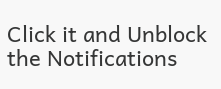Click it and Unblock the Notifications